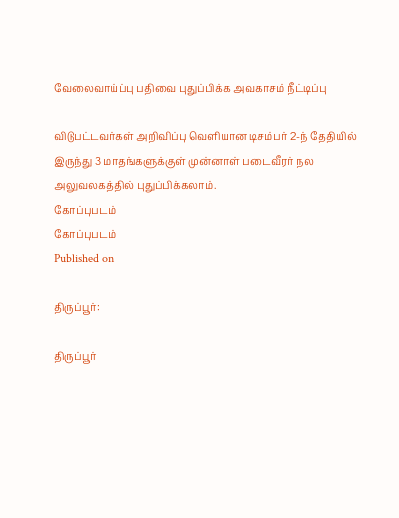வேலைவாய்ப்பு பதிவை புதுப்பிக்க அவகாசம் நீட்டிப்பு

விடுபட்டவர்கள் அறிவிப்பு வெளியான டிசம்பர் 2-ந் தேதியில் இருந்து 3 மாதங்களுக்குள் முன்னாள் படைவீரர் நல அலுவலகத்தில் புதுப்பிக்கலாம்.
கோப்புபடம்
கோப்புபடம்
Published on

திருப்பூர்:

திருப்பூர்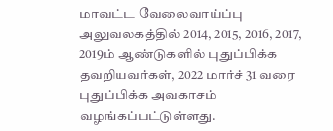மாவட்ட வேலைவாய்ப்பு அலுவலகத்தில் 2014, 2015, 2016, 2017, 2019ம் ஆண்டுகளில் புதுப்பிக்க தவறியவர்கள், 2022 மார்ச் 31 வரை புதுப்பிக்க அவகாசம் வழங்கப்பட்டுள்ளது.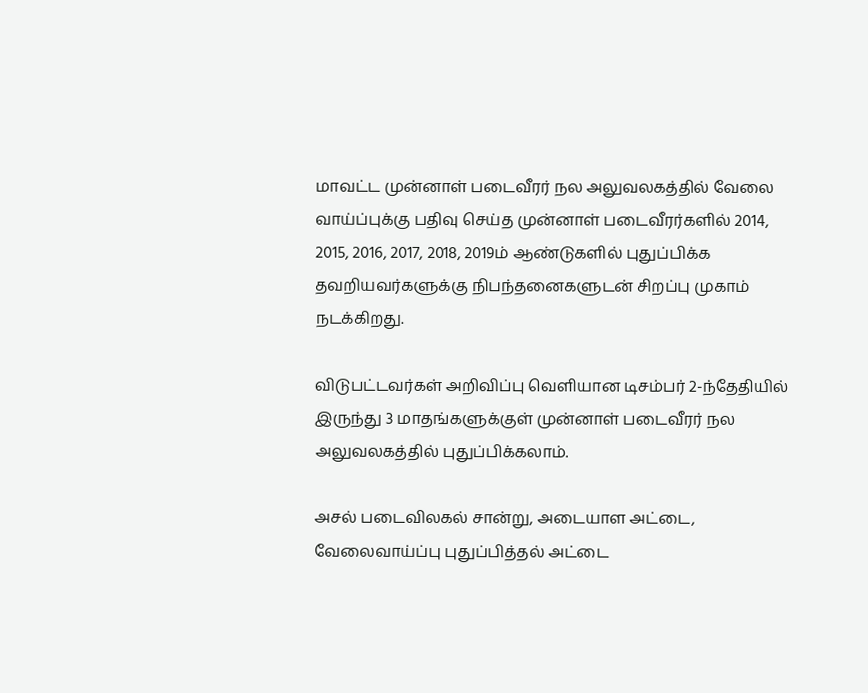மாவட்ட முன்னாள் படைவீரர் நல அலுவலகத்தில் வேலை வாய்ப்புக்கு பதிவு செய்த முன்னாள் படைவீரர்களில் 2014, 2015, 2016, 2017, 2018, 2019ம் ஆண்டுகளில் புதுப்பிக்க தவறியவர்களுக்கு நிபந்தனைகளுடன் சிறப்பு முகாம் நடக்கிறது.

விடுபட்டவர்கள் அறிவிப்பு வெளியான டிசம்பர் 2-ந்தேதியில் இருந்து 3 மாதங்களுக்குள் முன்னாள் படைவீரர் நல அலுவலகத்தில் புதுப்பிக்கலாம்.

அசல் படைவிலகல் சான்று, அடையாள அட்டை, வேலைவாய்ப்பு புதுப்பித்தல் அட்டை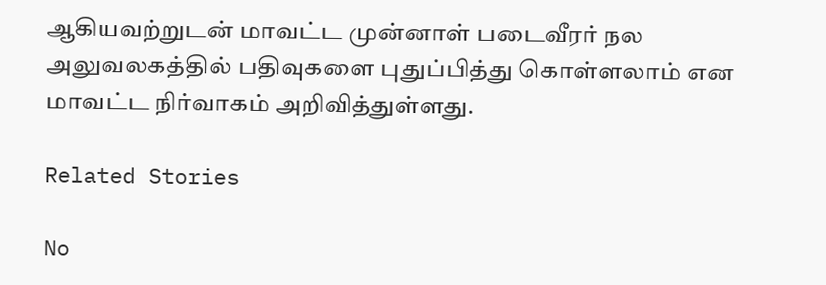ஆகியவற்றுடன் மாவட்ட முன்னாள் படைவீரர் நல அலுவலகத்தில் பதிவுகளை புதுப்பித்து கொள்ளலாம் என மாவட்ட நிர்வாகம் அறிவித்துள்ளது.

Related Stories

No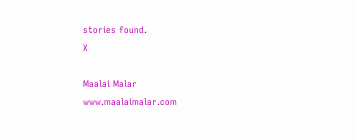stories found.
X

Maalai Malar
www.maalaimalar.com